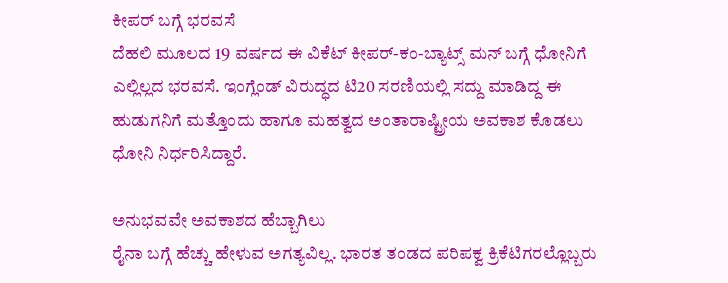ಕೀಪರ್ ಬಗ್ಗೆ ಭರವಸೆ
ದೆಹಲಿ ಮೂಲದ 19 ವರ್ಷದ ಈ ವಿಕೆಟ್ ಕೀಪರ್-ಕಂ-ಬ್ಯಾಟ್ಸ್ ಮನ್ ಬಗ್ಗೆ ಧೋನಿಗೆ ಎಲ್ಲಿಲ್ಲದ ಭರವಸೆ. ಇಂಗ್ಲೆಂಡ್ ವಿರುದ್ಧದ ಟಿ20 ಸರಣಿಯಲ್ಲಿ ಸದ್ದು ಮಾಡಿದ್ದ ಈ ಹುಡುಗನಿಗೆ ಮತ್ತೊಂದು ಹಾಗೂ ಮಹತ್ವದ ಅಂತಾರಾಷ್ಟ್ರೀಯ ಅವಕಾಶ ಕೊಡಲು ಧೋನಿ ನಿರ್ಧರಿಸಿದ್ದಾರೆ.

ಅನುಭವವೇ ಅವಕಾಶದ ಹೆಬ್ಬಾಗಿಲು
ರೈನಾ ಬಗ್ಗೆ ಹೆಚ್ಚು ಹೇಳುವ ಅಗತ್ಯವಿಲ್ಲ. ಭಾರತ ತಂಡದ ಪರಿಪಕ್ವ ಕ್ರಿಕೆಟಿಗರಲ್ಲೊಬ್ಬರು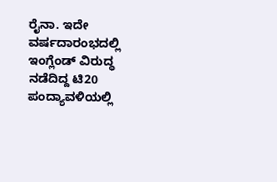ರೈನಾ. ಇದೇ ವರ್ಷದಾರಂಭದಲ್ಲಿ ಇಂಗ್ಲೆಂಡ್ ವಿರುದ್ಧ ನಡೆದಿದ್ದ ಟಿ20 ಪಂದ್ಯಾವಳಿಯಲ್ಲಿ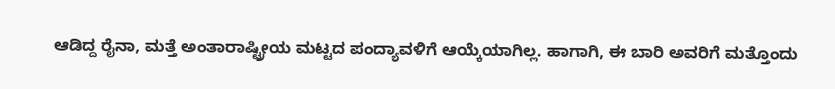ಆಡಿದ್ದ ರೈನಾ, ಮತ್ತೆ ಅಂತಾರಾಷ್ಟ್ರೀಯ ಮಟ್ಟದ ಪಂದ್ಯಾವಳಿಗೆ ಆಯ್ಕೆಯಾಗಿಲ್ಲ. ಹಾಗಾಗಿ, ಈ ಬಾರಿ ಅವರಿಗೆ ಮತ್ತೊಂದು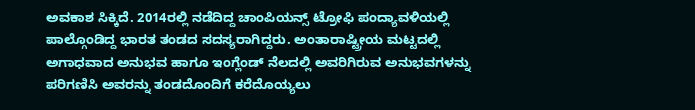ಅವಕಾಶ ಸಿಕ್ಕಿದೆ. 2014ರಲ್ಲಿ ನಡೆದಿದ್ದ ಚಾಂಪಿಯನ್ಸ್ ಟ್ರೋಫಿ ಪಂದ್ಯಾವಳಿಯಲ್ಲಿ ಪಾಲ್ಗೊಂಡಿದ್ದ ಭಾರತ ತಂಡದ ಸದಸ್ಯರಾಗಿದ್ದರು. ಅಂತಾರಾಷ್ಟ್ರೀಯ ಮಟ್ಟದಲ್ಲಿ ಅಗಾಧವಾದ ಅನುಭವ ಹಾಗೂ ಇಂಗ್ಲೆಂಡ್ ನೆಲದಲ್ಲಿ ಅವರಿಗಿರುವ ಅನುಭವಗಳನ್ನು ಪರಿಗಣಿಸಿ ಅವರನ್ನು ತಂಡದೊಂದಿಗೆ ಕರೆದೊಯ್ಯಲು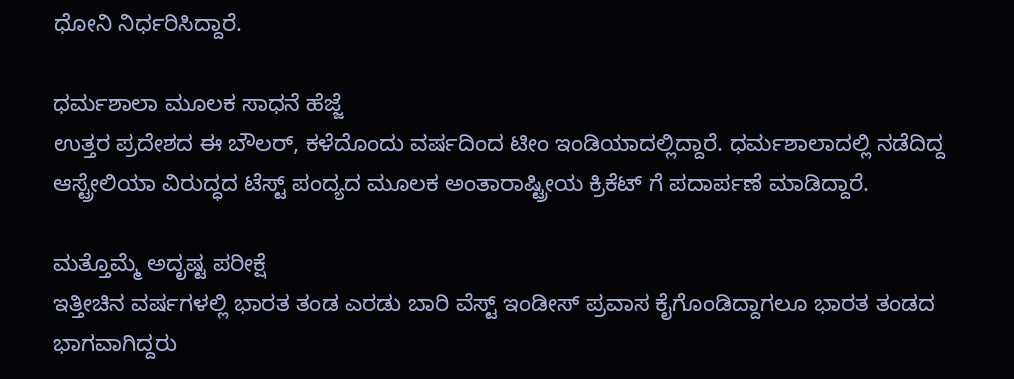ಧೋನಿ ನಿರ್ಧರಿಸಿದ್ದಾರೆ.

ಧರ್ಮಶಾಲಾ ಮೂಲಕ ಸಾಧನೆ ಹೆಜ್ಜೆ
ಉತ್ತರ ಪ್ರದೇಶದ ಈ ಬೌಲರ್, ಕಳೆದೊಂದು ವರ್ಷದಿಂದ ಟೀಂ ಇಂಡಿಯಾದಲ್ಲಿದ್ದಾರೆ. ಧರ್ಮಶಾಲಾದಲ್ಲಿ ನಡೆದಿದ್ದ ಆಸ್ಟ್ರೇಲಿಯಾ ವಿರುದ್ಧದ ಟೆಸ್ಟ್ ಪಂದ್ಯದ ಮೂಲಕ ಅಂತಾರಾಷ್ಟ್ರೀಯ ಕ್ರಿಕೆಟ್ ಗೆ ಪದಾರ್ಪಣೆ ಮಾಡಿದ್ದಾರೆ.

ಮತ್ತೊಮ್ಮೆ ಅದೃಷ್ಟ ಪರೀಕ್ಷೆ
ಇತ್ತೀಚಿನ ವರ್ಷಗಳಲ್ಲಿ ಭಾರತ ತಂಡ ಎರಡು ಬಾರಿ ವೆಸ್ಟ್ ಇಂಡೀಸ್ ಪ್ರವಾಸ ಕೈಗೊಂಡಿದ್ದಾಗಲೂ ಭಾರತ ತಂಡದ ಭಾಗವಾಗಿದ್ದರು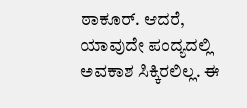ಠಾಕೂರ್. ಆದರೆ, ಯಾವುದೇ ಪಂದ್ಯದಲ್ಲಿ ಅವಕಾಶ ಸಿಕ್ಕಿರಲಿಲ್ಲ. ಈ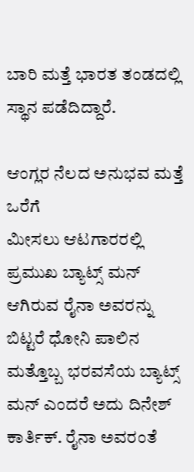ಬಾರಿ ಮತ್ತೆ ಭಾರತ ತಂಡದಲ್ಲಿ ಸ್ಥಾನ ಪಡೆದಿದ್ದಾರೆ.

ಆಂಗ್ಲರ ನೆಲದ ಅನುಭವ ಮತ್ತೆ ಒರೆಗೆ
ಮೀಸಲು ಆಟಗಾರರಲ್ಲಿ ಪ್ರಮುಖ ಬ್ಯಾಟ್ಸ್ ಮನ್ ಆಗಿರುವ ರೈನಾ ಅವರನ್ನು ಬಿಟ್ಟರೆ ಧೋನಿ ಪಾಲಿನ ಮತ್ತೊಬ್ಬ ಭರವಸೆಯ ಬ್ಯಾಟ್ಸ್ ಮನ್ ಎಂದರೆ ಅದು ದಿನೇಶ್ ಕಾರ್ತಿಕ್. ರೈನಾ ಅವರಂತೆ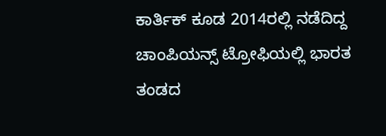ಕಾರ್ತಿಕ್ ಕೂಡ 2014ರಲ್ಲಿ ನಡೆದಿದ್ದ ಚಾಂಪಿಯನ್ಸ್ ಟ್ರೋಫಿಯಲ್ಲಿ ಭಾರತ ತಂಡದ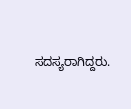ಸದಸ್ಯರಾಗಿದ್ದರು.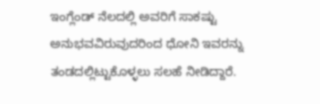ಇಂಗ್ಲೆಂಡ್ ನೆಲದಲ್ಲಿ ಅವರಿಗೆ ಸಾಕಷ್ಟು ಅನುಭವವಿರುವುದರಿಂದ ಧೋನಿ ಇವರನ್ನು ತಂಡದಲ್ಲಿಟ್ಟುಕೊಳ್ಳಲು ಸಲಹೆ ನೀಡಿದ್ದಾರೆ.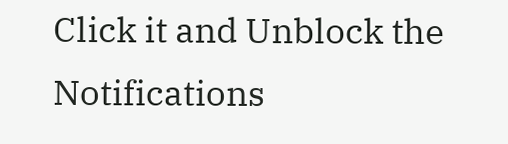Click it and Unblock the Notifications